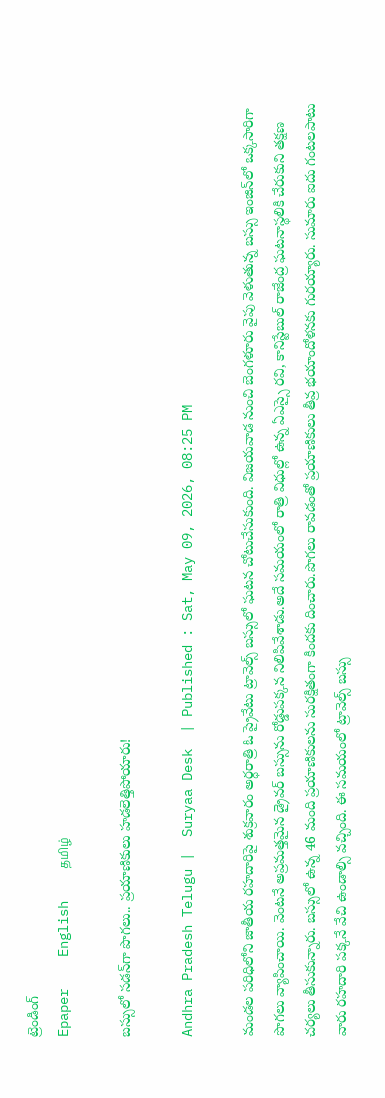ట్రెండింగ్
Epaper    English    தமிழ்

బస్సులో సడన్‌గా పొగలు.. ప్రయాణికులు హడలెత్తిపోయారు!

Andhra Pradesh Telugu |  Suryaa Desk  | Published : Sat, May 09, 2026, 08:25 PM

మండల పరిధిలోని జాతీయ రహదారిపై శుక్రవారం అర్ధరాత్రి ఓ ప్రైవేటు ట్రావెల్స్ బస్సులో ఘటన చోటుచేసుకుంది. విజయవాడ నుంచి బెంగళూరు వైపు వెళుతున్న బస్సు ఇంజిన్‌లో ఒక్కసారిగా పొగలు వ్యాపించాయి. వెంటనే అప్రమత్తమైన డ్రైవర్ బస్సును రోడ్డుపక్కన నిలిపివేశాడు.అదే సమయంలో రాత్రి విధుల్లో ఉన్న ఏఎస్సై రవి, కానిస్టేబుల్ రాజేంద్ర ఘటనాస్థలికి చేరుకుని తక్షణ చర్యలు తీసుకున్నారు. బస్సులో ఉన్న 46 మంది ప్రయాణికులను సురక్షితంగా కిందకు దించారు.పొగలు రావడంతో ప్రయాణికులు తీవ్ర భయాందోళనకు గురయ్యారు. సుమారు ఐదు గంటలపాటు వారు రహదారి పక్కనే వేచి ఉండాల్సి వచ్చింది. ఈ సమయంలో ట్రావెల్స్ బస్సు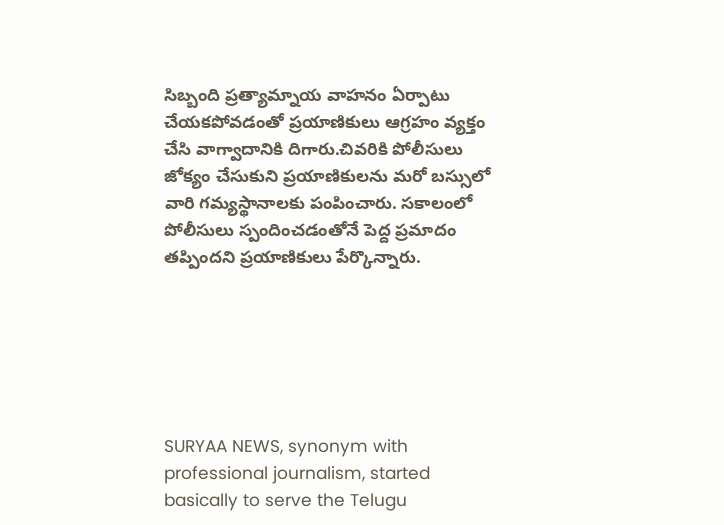సిబ్బంది ప్రత్యామ్నాయ వాహనం ఏర్పాటు చేయకపోవడంతో ప్రయాణికులు ఆగ్రహం వ్యక్తం చేసి వాగ్వాదానికి దిగారు.చివరికి పోలీసులు జోక్యం చేసుకుని ప్రయాణికులను మరో బస్సులో వారి గమ్యస్థానాలకు పంపించారు. సకాలంలో పోలీసులు స్పందించడంతోనే పెద్ద ప్రమాదం తప్పిందని ప్రయాణికులు పేర్కొన్నారు.






SURYAA NEWS, synonym with professional journalism, started basically to serve the Telugu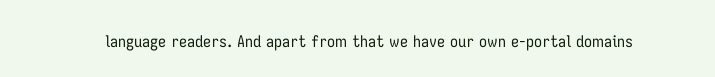language readers. And apart from that we have our own e-portal domains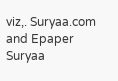viz,. Suryaa.com and Epaper Suryaa